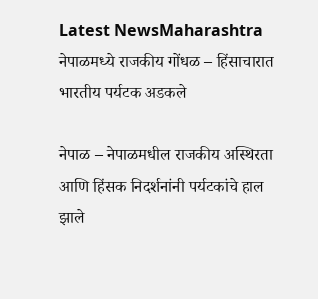Latest NewsMaharashtra
नेपाळमध्ये राजकीय गोंधळ – हिंसाचारात भारतीय पर्यटक अडकले

नेपाळ – नेपाळमधील राजकीय अस्थिरता आणि हिंसक निदर्शनांनी पर्यटकांचे हाल झाले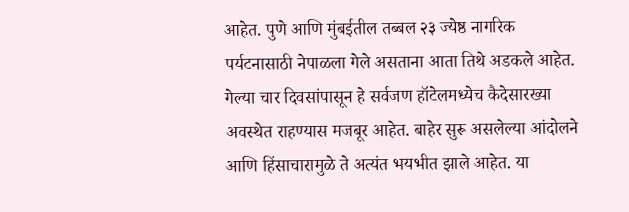आहेत. पुणे आणि मुंबईतील तब्बल २३ ज्येष्ठ नागरिक पर्यटनासाठी नेपाळला गेले असताना आता तिथे अडकले आहेत. गेल्या चार दिवसांपासून हे सर्वजण हॉटेलमध्येच कैदेसारख्या अवस्थेत राहण्यास मजबूर आहेत. बाहेर सुरू असलेल्या आंदोलने आणि हिंसाचारामुळे ते अत्यंत भयभीत झाले आहेत. या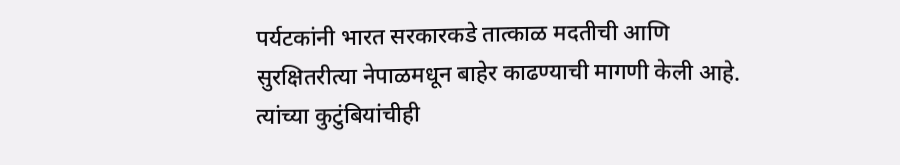पर्यटकांनी भारत सरकारकडे तात्काळ मदतीची आणि सुरक्षितरीत्या नेपाळमधून बाहेर काढण्याची मागणी केली आहे. त्यांच्या कुटुंबियांचीही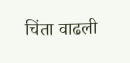चिंता वाढली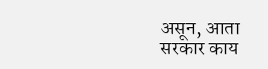असून, आता सरकार काय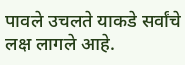पावले उचलते याकडे सर्वांचे लक्ष लागले आहे.